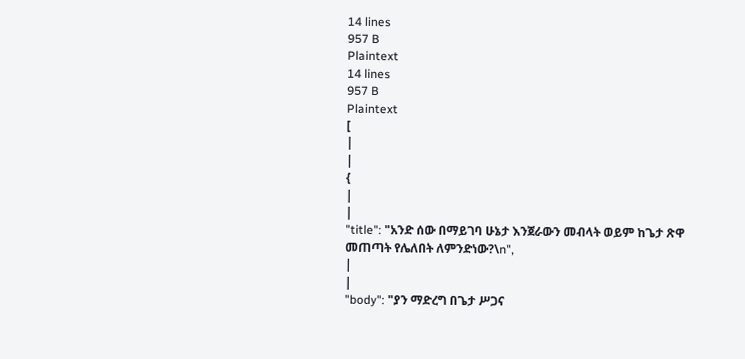14 lines
957 B
Plaintext
14 lines
957 B
Plaintext
[
|
|
{
|
|
"title": "አንድ ሰው በማይገባ ሁኔታ እንጀራውን መብላት ወይም ከጌታ ጽዋ መጠጣት የሌለበት ለምንድነው?\n",
|
|
"body": "ያን ማድረግ በጌታ ሥጋና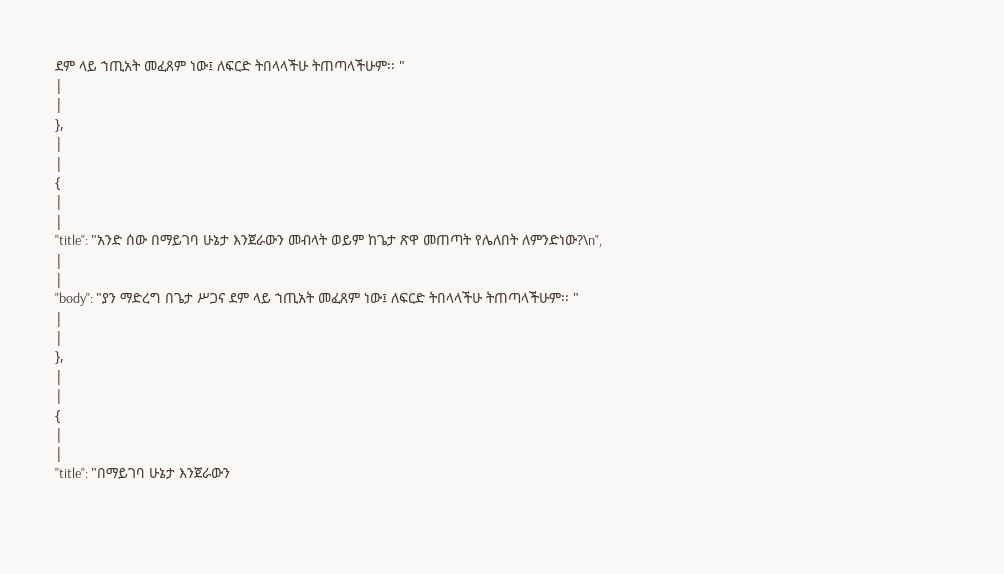ደም ላይ ኀጢአት መፈጸም ነው፤ ለፍርድ ትበላላችሁ ትጠጣላችሁም፡፡ "
|
|
},
|
|
{
|
|
"title": "አንድ ሰው በማይገባ ሁኔታ እንጀራውን መብላት ወይም ከጌታ ጽዋ መጠጣት የሌለበት ለምንድነው?\n",
|
|
"body": "ያን ማድረግ በጌታ ሥጋና ደም ላይ ኀጢአት መፈጸም ነው፤ ለፍርድ ትበላላችሁ ትጠጣላችሁም፡፡ "
|
|
},
|
|
{
|
|
"title": "በማይገባ ሁኔታ እንጀራውን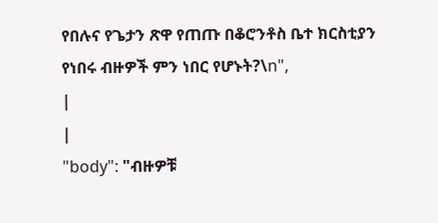የበሉና የጌታን ጽዋ የጠጡ በቆሮንቶስ ቤተ ክርስቲያን የነበሩ ብዙዎች ምን ነበር የሆኑት?\n",
|
|
"body": "ብዙዎቹ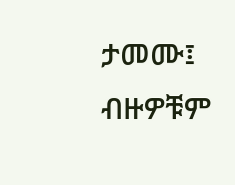ታመሙ፤ ብዙዎቹም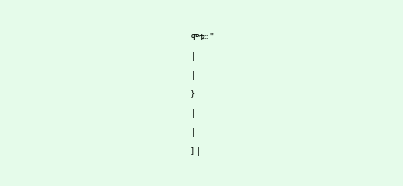ሞቱ፡፡ "
|
|
}
|
|
] |